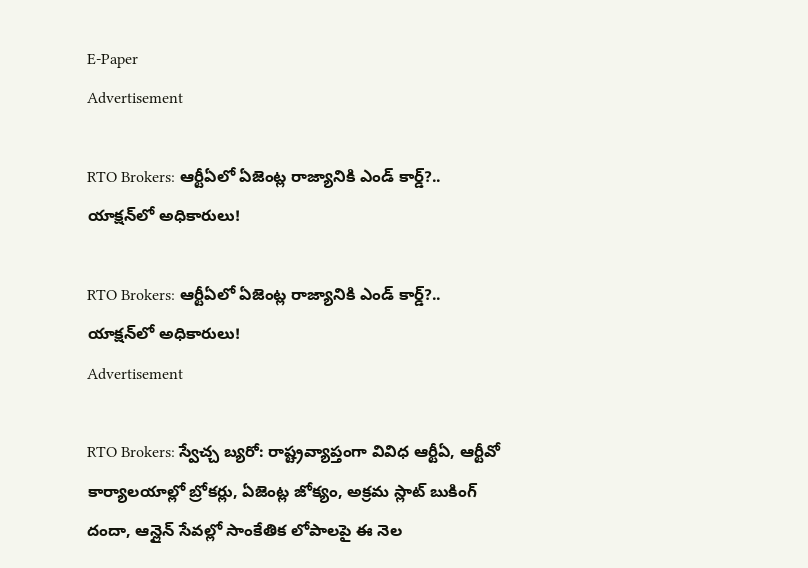E-Paper
Advertisement

RTO Brokers: ఆర్టీఏలో ఏజెంట్ల రాజ్యానికి ఎండ్ కార్డ్?.. యాక్షన్‌లో అధికారులు!

RTO Brokers: ఆర్టీఏలో ఏజెంట్ల రాజ్యానికి ఎండ్ కార్డ్?.. యాక్షన్‌లో అధికారులు!
Advertisement

RTO Brokers: స్వేచ్చ బ్యరో: రాష్ట్రవ్యాప్తంగా వివిధ ఆర్టీఏ, ఆర్టీవో కార్యాలయాల్లో బ్రోకర్లు, ఏజెంట్ల జోక్యం, అక్రమ స్లాట్ బుకింగ్ దందా, ఆన్లైన్ సేవల్లో సాంకేతిక లోపాలపై ఈ నెల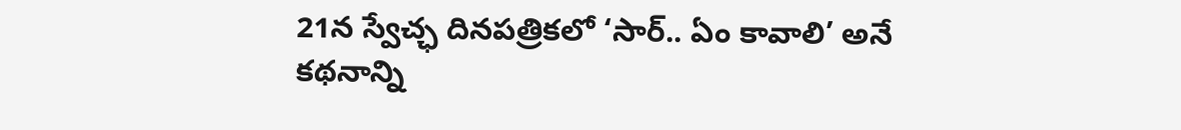21న స్వేచ్ఛ దినపత్రికలో ‘సార్.. ఏం కావాలి’ అనే కథనాన్ని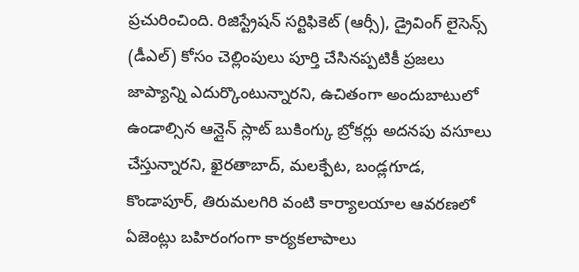ప్రచురించింది. రిజిస్ట్రేషన్ సర్టిఫికెట్ (ఆర్సీ), డ్రైవింగ్ లైసెన్స్ (డీఎల్) కోసం చెల్లింపులు పూర్తి చేసినప్పటికీ ప్రజలు జాప్యాన్ని ఎదుర్కొంటున్నారని, ఉచితంగా అందుబాటులో ఉండాల్సిన ఆన్లైన్ స్లాట్ బుకింగ్కు బ్రోకర్లు అదనపు వసూలు చేస్తున్నారని, ఖైరతాబాద్, మలక్పేట, బండ్లగూడ, కొండాపూర్, తిరుమలగిరి వంటి కార్యాలయాల ఆవరణలో ఏజెంట్లు బహిరంగంగా కార్యకలాపాలు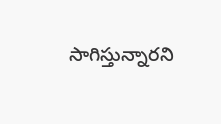సాగిస్తున్నారని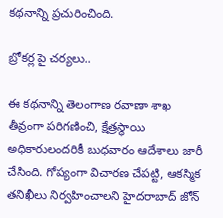కథనాన్ని ప్రచురించింది.

బ్రోకర్ల పై చర్యలు..

ఈ కథనాన్ని తెలంగాణ రవాణా శాఖ తీవ్రంగా పరిగణించి, క్షేత్రస్థాయి అధికారులందరికీ బుధవారం ఆదేశాలు జారీ చేసింది. గోప్యంగా విచారణ చేపట్టి, ఆకస్మిక తనిఖీలు నిర్వహించాలని హైదరాబాద్ జోన్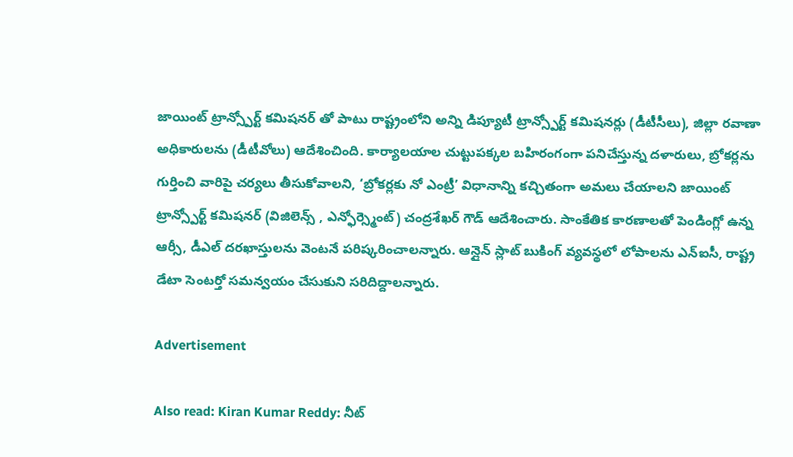జాయింట్ ట్రాన్స్పోర్ట్ కమిషనర్ తో పాటు రాష్ట్రంలోని అన్ని డిప్యూటీ ట్రాన్స్పోర్ట్ కమిషనర్లు (డీటీసీలు), జిల్లా రవాణా అధికారులను (డీటీవోలు) ఆదేశించింది. కార్యాలయాల చుట్టుపక్కల బహిరంగంగా పనిచేస్తున్న దళారులు, బ్రోకర్లను గుర్తించి వారిపై చర్యలు తీసుకోవాలని, ‘బ్రోకర్లకు నో ఎంట్రీ’ విధానాన్ని కచ్చితంగా అమలు చేయాలని జాయింట్ ట్రాన్స్పోర్ట్ కమిషనర్ (విజిలెన్స్ , ఎన్ఫోర్స్మెంట్) చంద్రశేఖర్ గౌడ్ ఆదేశించారు. సాంకేతిక కారణాలతో పెండింగ్లో ఉన్న ఆర్సీ, డీఎల్ దరఖాస్తులను వెంటనే పరిష్కరించాలన్నారు. ఆన్లైన్ స్లాట్ బుకింగ్ వ్యవస్థలో లోపాలను ఎన్ఐసీ, రాష్ట్ర డేటా సెంటర్తో సమన్వయం చేసుకుని సరిదిద్దాలన్నారు.

Advertisement

Also read: Kiran Kumar Reddy: నీట్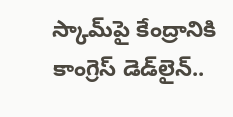స్కామ్‌పై కేంద్రానికి కాంగ్రెస్ డెడ్‌లైన్..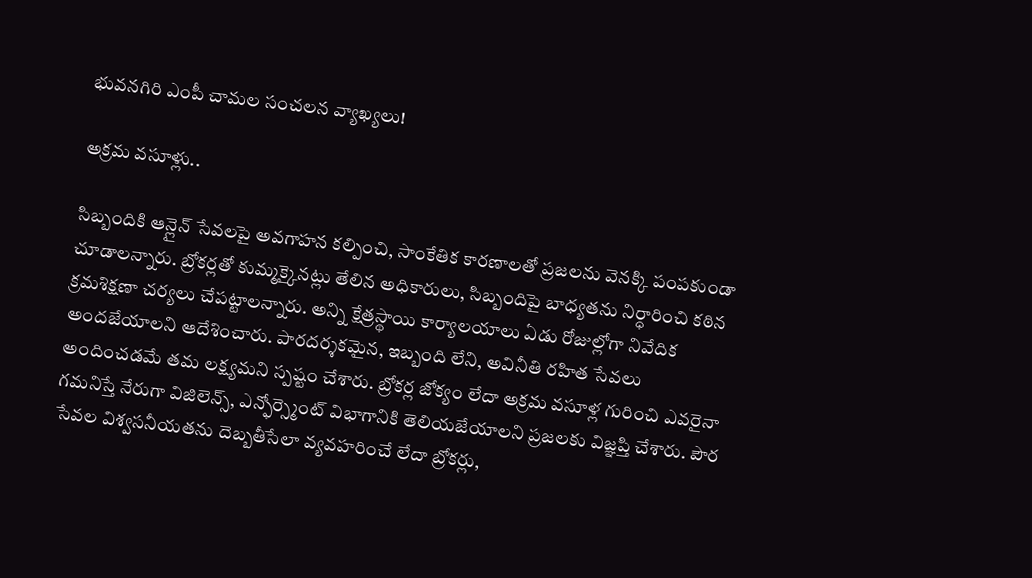భువనగిరి ఎంపీ చామల సంచలన వ్యాఖ్యలు!

అక్రమ వసూళ్లు..

సిబ్బందికి ఆన్లైన్ సేవలపై అవగాహన కల్పించి, సాంకేతిక కారణాలతో ప్రజలను వెనక్కి పంపకుండా చూడాలన్నారు. బ్రోకర్లతో కుమ్మక్కైనట్లు తేలిన అధికారులు, సిబ్బందిపై బాధ్యతను నిర్ధారించి కఠిన క్రమశిక్షణా చర్యలు చేపట్టాలన్నారు. అన్ని క్షేత్రస్థాయి కార్యాలయాలు ఏడు రోజుల్లోగా నివేదిక అందజేయాలని ఆదేశించారు. పారదర్శకమైన, ఇబ్బంది లేని, అవినీతి రహిత సేవలు అందించడమే తమ లక్ష్యమని స్పష్టం చేశారు. బ్రోకర్ల జోక్యం లేదా అక్రమ వసూళ్ల గురించి ఎవరైనా గమనిస్తే నేరుగా విజిలెన్స్, ఎన్ఫోర్స్మెంట్ విభాగానికి తెలియజేయాలని ప్రజలకు విజ్ఞప్తి చేశారు. పౌర సేవల విశ్వసనీయతను దెబ్బతీసేలా వ్యవహరించే లేదా బ్రోకర్లు,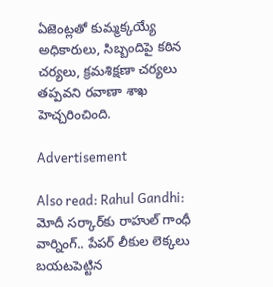ఏజెంట్లతో కుమ్మక్కయ్యే అధికారులు, సిబ్బందిపై కఠిన చర్యలు, క్రమశిక్షణా చర్యలు తప్పవని రవాణా శాఖ హెచ్చరించింది.

Advertisement

Also read: Rahul Gandhi: మోదీ సర్కార్‌కు రాహుల్ గాంధీ వార్నింగ్.. పేపర్ లీకుల లెక్కలు బయటపెట్టిన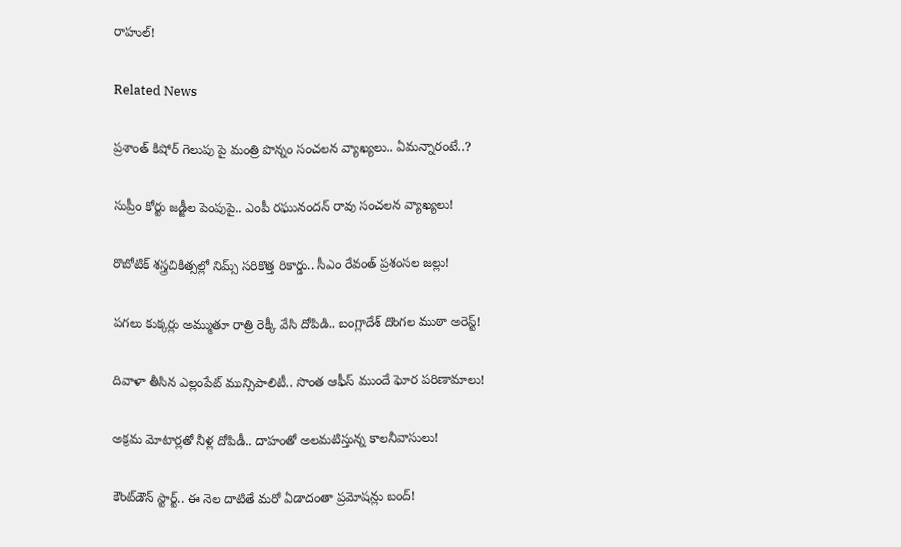రాహుల్!

Related News

ప్రశాంత్ కిషోర్ గెలుపు పై మంత్రి పొన్నం సంచలన వ్యాఖ్యలు.. ఏమన్నారంటే..?

సుప్రీం కోర్టు జడ్జీల పెంపుపై.. ఎంపీ రఘునందన్ రావు సంచలన వ్యాఖ్యలు!

రొబోటిక్ శస్త్రచికిత్సల్లో నిమ్స్ సరికొత్త రికార్డు.. సీఎం రేవంత్ ప్రశంసల జల్లు!

పగలు కుక్కర్లు అమ్ముతూ రాత్రి రెక్కీ వేసి దోపిడి.. బంగ్లాదేశ్ దొంగల ముఠా అరెస్ట్!

దివాళా తీసిన ఎల్లంపేట్ మున్సిపాలిటీ.. సొంత ఆఫీస్ ముందే ఘోర పరిణామాలు!

అక్రమ మోటార్లతో నీళ్ల దోపిడీ.. దాహంతో అలమటిస్తున్న కాలనీవాసులు!

కౌంట్‌డౌన్ స్టార్ట్.. ఈ నెల దాటితే మరో ఏడాదంతా ప్రమోషన్లు బంద్!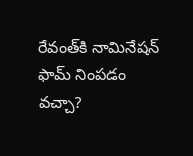రేవంత్‌కి నామినేషన్ ఫామ్ నింపడం వచ్చా?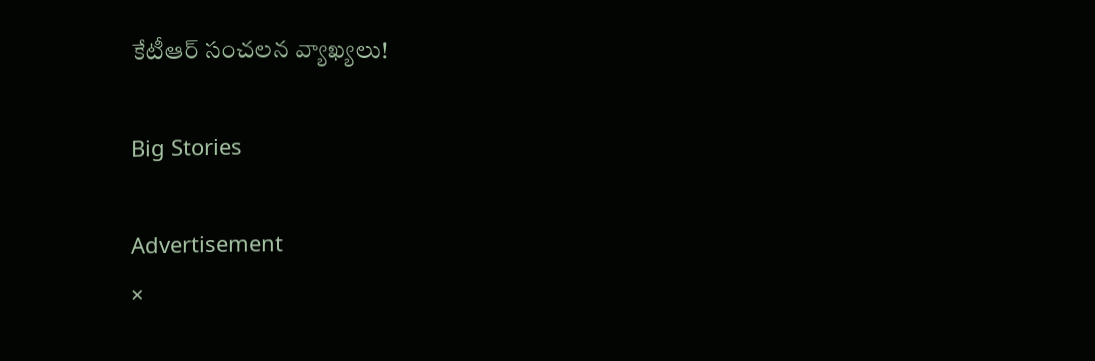కేటీఆర్ సంచలన వ్యాఖ్యలు!

Big Stories

Advertisement
×